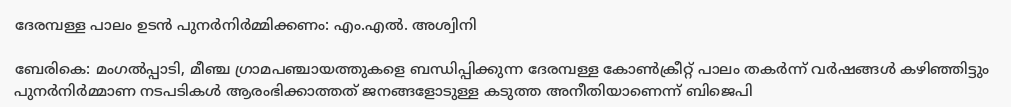ദേരമ്പള്ള പാലം ഉടന്‍ പുനര്‍നിര്‍മ്മിക്കണം: എം.എല്‍. അശ്വിനി

ബേരികെ: മംഗല്‍പ്പാടി, മീഞ്ച ഗ്രാമപഞ്ചായത്തുകളെ ബന്ധിപ്പിക്കുന്ന ദേരമ്പള്ള കോണ്‍ക്രീറ്റ് പാലം തകര്‍ന്ന് വര്‍ഷങ്ങള്‍ കഴിഞ്ഞിട്ടും പുനര്‍നിര്‍മ്മാണ നടപടികള്‍ ആരംഭിക്കാത്തത് ജനങ്ങളോടുള്ള കടുത്ത അനീതിയാണെന്ന് ബിജെപി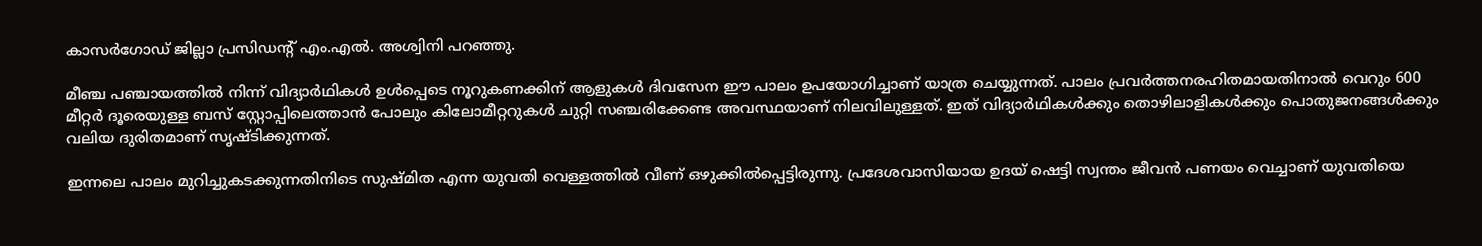കാസര്‍ഗോഡ് ജില്ലാ പ്രസിഡന്റ് എം.എല്‍. അശ്വിനി പറഞ്ഞു.

മീഞ്ച പഞ്ചായത്തില്‍ നിന്ന് വിദ്യാര്‍ഥികള്‍ ഉള്‍പ്പെടെ നൂറുകണക്കിന് ആളുകള്‍ ദിവസേന ഈ പാലം ഉപയോഗിച്ചാണ് യാത്ര ചെയ്യുന്നത്. പാലം പ്രവര്‍ത്തനരഹിതമായതിനാല്‍ വെറും 600 മീറ്റര്‍ ദൂരെയുള്ള ബസ് സ്റ്റോപ്പിലെത്താന്‍ പോലും കിലോമീറ്ററുകള്‍ ചുറ്റി സഞ്ചരിക്കേണ്ട അവസ്ഥയാണ് നിലവിലുള്ളത്. ഇത് വിദ്യാര്‍ഥികള്‍ക്കും തൊഴിലാളികള്‍ക്കും പൊതുജനങ്ങള്‍ക്കും വലിയ ദുരിതമാണ് സൃഷ്ടിക്കുന്നത്.

ഇന്നലെ പാലം മുറിച്ചുകടക്കുന്നതിനിടെ സുഷ്മിത എന്ന യുവതി വെള്ളത്തില്‍ വീണ് ഒഴുക്കില്‍പ്പെട്ടിരുന്നു. പ്രദേശവാസിയായ ഉദയ് ഷെട്ടി സ്വന്തം ജീവന്‍ പണയം വെച്ചാണ് യുവതിയെ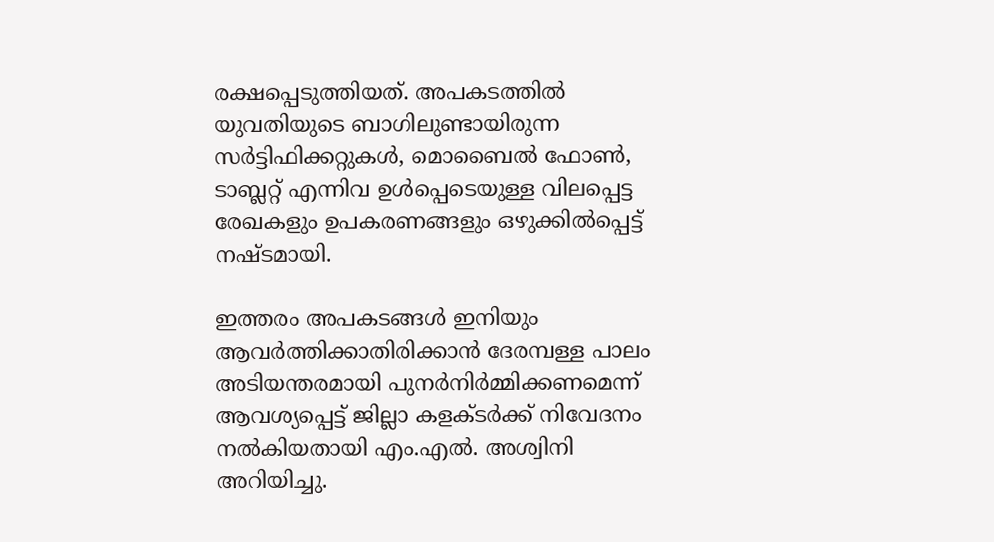രക്ഷപ്പെടുത്തിയത്. അപകടത്തില്‍ യുവതിയുടെ ബാഗിലുണ്ടായിരുന്ന സര്‍ട്ടിഫിക്കറ്റുകള്‍, മൊബൈല്‍ ഫോണ്‍, ടാബ്ലറ്റ് എന്നിവ ഉള്‍പ്പെടെയുള്ള വിലപ്പെട്ട രേഖകളും ഉപകരണങ്ങളും ഒഴുക്കില്‍പ്പെട്ട് നഷ്ടമായി.

ഇത്തരം അപകടങ്ങള്‍ ഇനിയും ആവര്‍ത്തിക്കാതിരിക്കാന്‍ ദേരമ്പള്ള പാലം അടിയന്തരമായി പുനര്‍നിര്‍മ്മിക്കണമെന്ന് ആവശ്യപ്പെട്ട് ജില്ലാ കളക്ടര്‍ക്ക് നിവേദനം നല്‍കിയതായി എം.എല്‍. അശ്വിനി അറിയിച്ചു.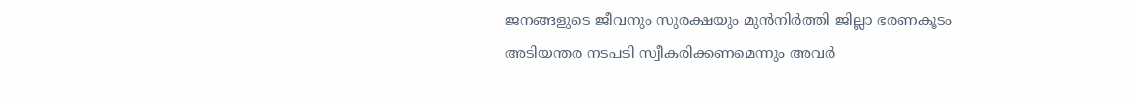ജനങ്ങളുടെ ജീവനും സുരക്ഷയും മുന്‍നിര്‍ത്തി ജില്ലാ ഭരണകൂടം അടിയന്തര നടപടി സ്വീകരിക്കണമെന്നും അവര്‍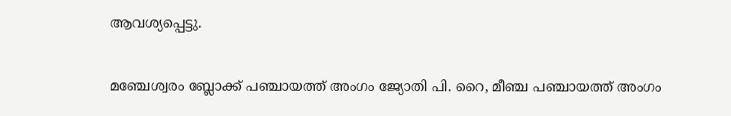ആവശ്യപ്പെട്ടു.

മഞ്ചേശ്വരം ബ്ലോക്ക് പഞ്ചായത്ത് അംഗം ജ്യോതി പി. റൈ, മീഞ്ച പഞ്ചായത്ത് അംഗം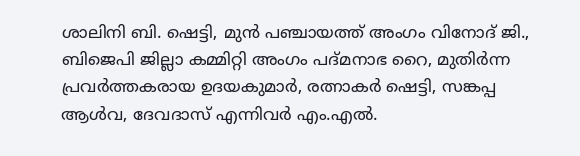ശാലിനി ബി. ഷെട്ടി, മുന്‍ പഞ്ചായത്ത് അംഗം വിനോദ് ജി., ബിജെപി ജില്ലാ കമ്മിറ്റി അംഗം പദ്മനാഭ റൈ, മുതിര്‍ന്ന പ്രവര്‍ത്തകരായ ഉദയകുമാര്‍, രത്നാകര്‍ ഷെട്ടി, സങ്കപ്പ ആള്‍വ, ദേവദാസ് എന്നിവര്‍ എം.എല്‍.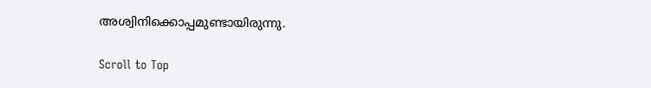അശ്വിനിക്കൊപ്പമുണ്ടായിരുന്നു.

Scroll to Top